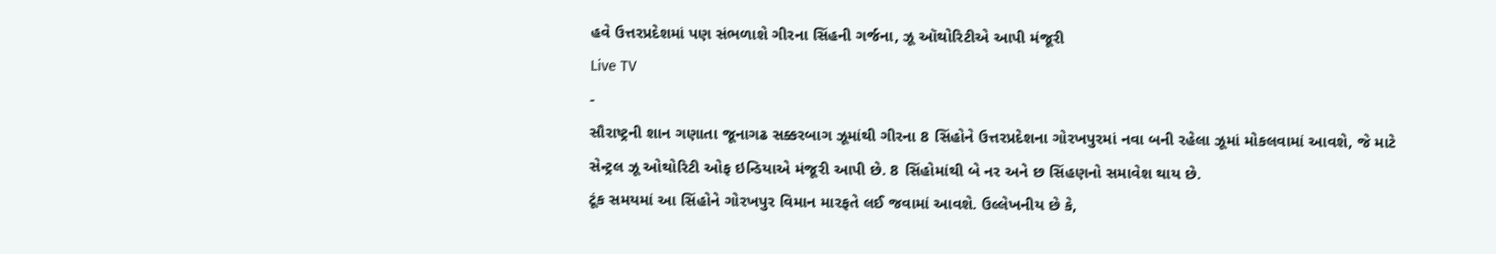હવે ઉત્તરપ્રદેશમાં પણ સંભળાશે ગીરના સિંહની ગર્જના, ઝૂ ઑથોરિટીએ આપી મંજૂરી
Live TV
-
સૌરાષ્ટ્રની શાન ગણાતા જૂનાગઢ સક્કરબાગ ઝૂમાંથી ગીરના 8 સિંહોને ઉત્તરપ્રદેશના ગોરખપુરમાં નવા બની રહેલા ઝૂમાં મોકલવામાં આવશે, જે માટે સેન્ટ્રલ ઝૂ ઓથોરિટી ઓફ ઇન્ડિયાએ મંજૂરી આપી છે. 8 સિંહોમાંથી બે નર અને છ સિંહણનો સમાવેશ થાય છે.
ટૂંક સમયમાં આ સિંહોને ગોરખપુર વિમાન મારફતે લઈ જવામાં આવશે. ઉલ્લેખનીય છે કે,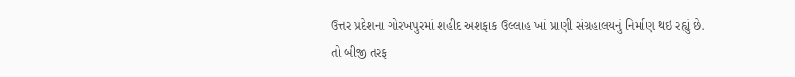ઉત્તર પ્રદેશના ગોરખપુરમાં શહીદ અશફાક ઉલ્લાહ ખાં પ્રાણી સંગ્રહાલયનું નિર્માણ થઇ રહ્યું છે. તો બીજી તરફ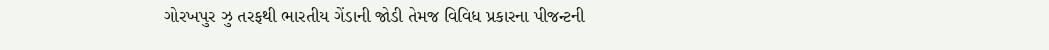ગોરખપુર ઝુ તરફથી ભારતીય ગેંડાની જોડી તેમજ વિવિધ પ્રકારના પીજન્ટની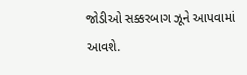જોડીઓ સક્કરબાગ ઝૂને આપવામાં આવશે.